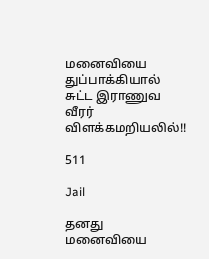மனைவியை துப்பாக்கியால் சுட்ட இராணுவ வீரர் விளக்கமறியலில்!!

511

Jail

தனது மனைவியை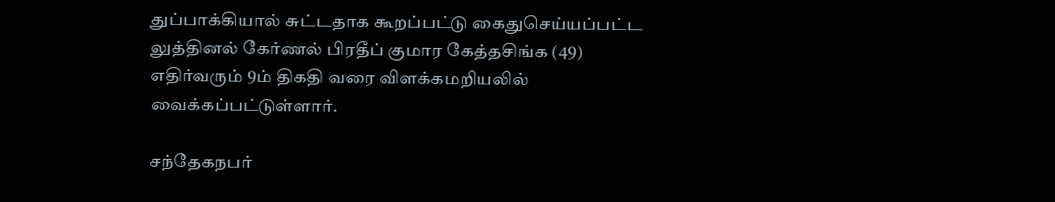துப்பாக்கியால் சுட்டதாக கூறப்பட்டு கைதுசெய்யப்பட்ட லுத்தினல் கேர்ணல் பிரதீப் குமார கேத்தசிங்க (49) எதிர்வரும் 9ம் திகதி வரை விளக்கமறியலில் வைக்கப்பட்டுள்ளார்.

சந்தேகநபர்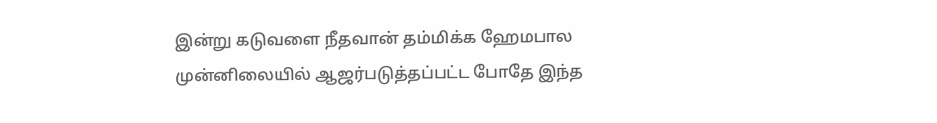இன்று கடுவளை நீதவான் தம்மிக்க ஹேமபால முன்னிலையில் ஆஜர்படுத்தப்பட்ட போதே இந்த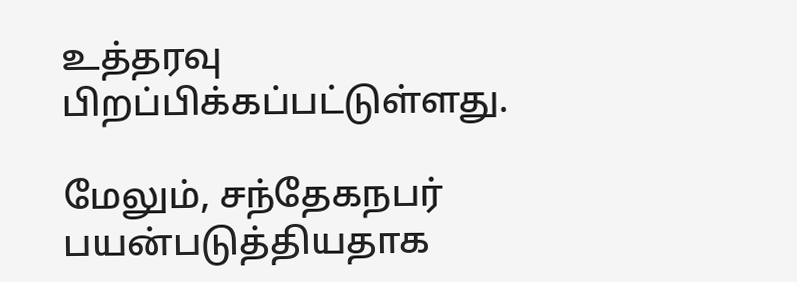உத்தரவு பிறப்பிக்கப்பட்டுள்ளது.

மேலும், சந்தேகநபர் பயன்படுத்தியதாக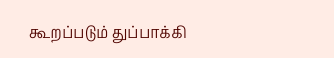கூறப்படும் துப்பாக்கி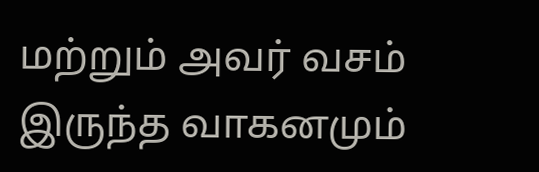மற்றும் அவர் வசம் இருந்த வாகனமும்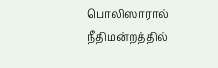பொலிஸாரால் நீதிமன்றத்தில்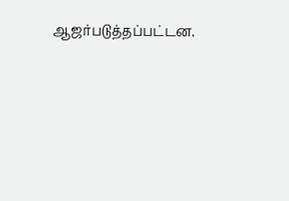ஆஜர்படுத்தப்பட்டன.